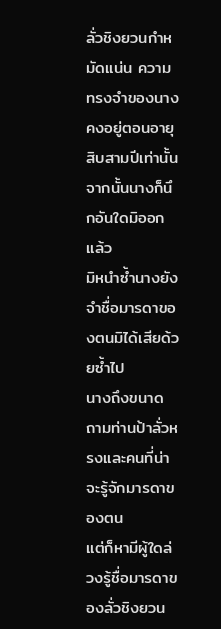ลั่วชิงยวนกำหมัดแน่น ความทรงจำของนางคงอยู่ตอนอายุสิบสามปีเท่านั้น จากนั้นนางก็นึกอันใดมิออกแล้ว
มิหนำซ้ำนางยังจำชื่อมารดาของตนมิได้เสียด้วยซ้ำไป
นางถึงขนาดถามท่านป้าลั่วหรงและคนที่น่าจะรู้จักมารดาของตน
แต่ก็หามีผู้ใดล่วงรู้ชื่อมารดาของลั่วชิงยวน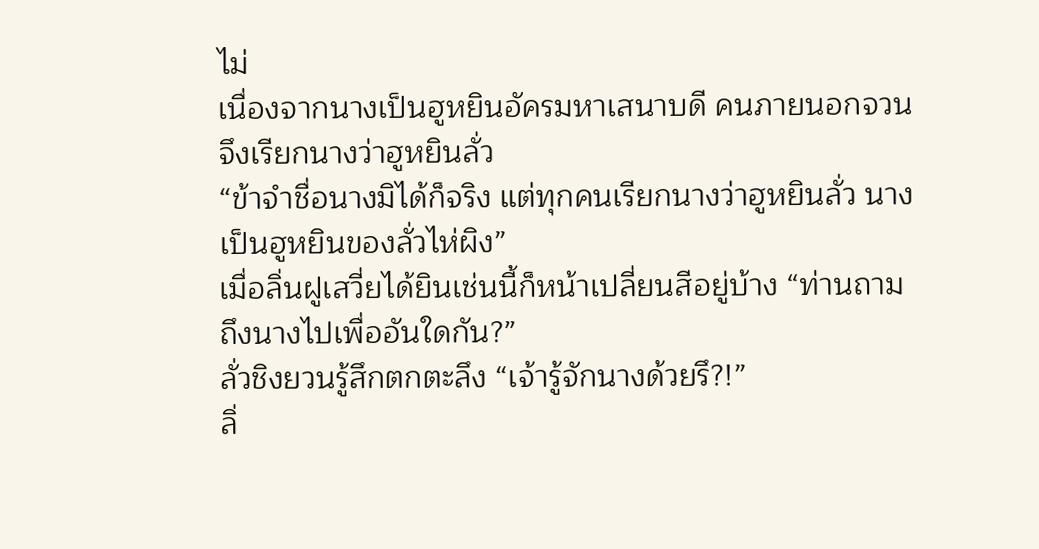ไม่
เนื่องจากนางเป็นฮูหยินอัครมหาเสนาบดี คนภายนอกจวนจึงเรียกนางว่าฮูหยินลั่ว
“ข้าจำชื่อนางมิได้ก็จริง แต่ทุกคนเรียกนางว่าฮูหยินลั่ว นางเป็นฮูหยินของลั่วไห่ผิง”
เมื่อลิ่นฝูเสวี่ยได้ยินเช่นนี้ก็หน้าเปลี่ยนสีอยู่บ้าง “ท่านถามถึงนางไปเพื่ออันใดกัน?”
ลั่วชิงยวนรู้สึกตกตะลึง “เจ้ารู้จักนางด้วยรึ?!”
ลิ่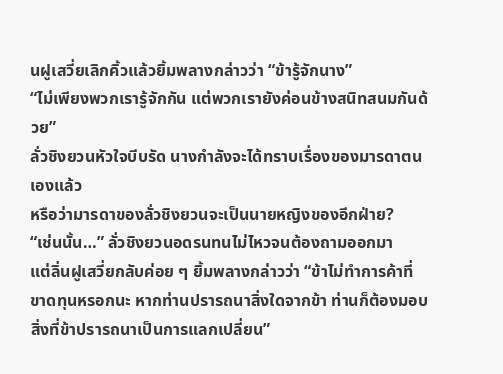นฝูเสวี่ยเลิกคิ้วแล้วยิ้มพลางกล่าวว่า “ข้ารู้จักนาง”
“ไม่เพียงพวกเรารู้จักกัน แต่พวกเรายังค่อนข้างสนิทสนมกันด้วย”
ลั่วชิงยวนหัวใจบีบรัด นางกำลังจะได้ทราบเรื่องของมารดาตนเองแล้ว
หรือว่ามารดาของลั่วชิงยวนจะเป็นนายหญิงของอีกฝ่าย?
“เช่นนั้น…” ลั่วชิงยวนอดรนทนไม่ไหวจนต้องถามออกมา
แต่ลิ่นฝูเสวี่ยกลับค่อย ๆ ยิ้มพลางกล่าวว่า “ข้าไม่ทำการค้าที่ขาดทุนหรอกนะ หากท่านปรารถนาสิ่งใดจากข้า ท่านก็ต้องมอบสิ่งที่ข้าปรารถนาเป็นการแลกเปลี่ยน”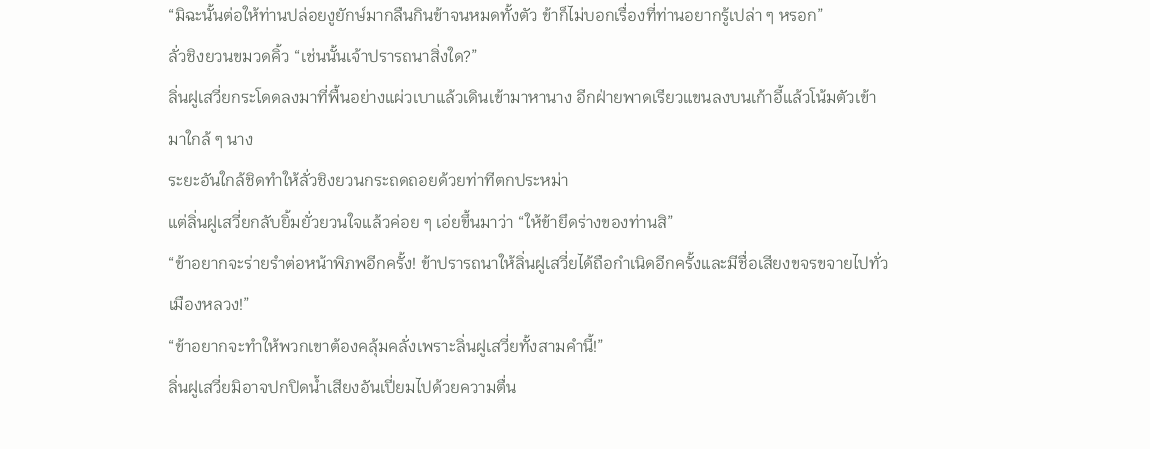“มิฉะนั้นต่อให้ท่านปล่อยงูยักษ์มากลืนกินข้าจนหมดทั้งตัว ข้าก็ไม่บอกเรื่องที่ท่านอยากรู้เปล่า ๆ หรอก”
ลั่วชิงยวนขมวดคิ้ว “เช่นนั้นเจ้าปรารถนาสิ่งใด?”
ลิ่นฝูเสวี่ยกระโดดลงมาที่พื้นอย่างแผ่วเบาแล้วเดินเข้ามาหานาง อีกฝ่ายพาดเรียวแขนลงบนเก้าอี้แล้วโน้มตัวเข้ามาใกล้ ๆ นาง
ระยะอันใกล้ชิดทำให้ลั่วชิงยวนกระถดถอยด้วยท่าทีตกประหม่า
แต่ลิ่นฝูเสวี่ยกลับยิ้มยั่วยวนใจแล้วค่อย ๆ เอ่ยขึ้นมาว่า “ให้ข้ายึดร่างของท่านสิ”
“ข้าอยากจะร่ายรำต่อหน้าพิภพอีกครั้ง! ข้าปรารถนาให้ลิ่นฝูเสวี่ยได้ถือกำเนิดอีกครั้งและมีชื่อเสียงขจรขจายไปทั่วเมืองหลวง!”
“ข้าอยากจะทำให้พวกเขาต้องคลุ้มคลั่งเพราะลิ่นฝูเสวี่ยทั้งสามคำนี้!”
ลิ่นฝูเสวี่ยมิอาจปกปิดน้ำเสียงอันเปี่ยมไปด้วยความตื่น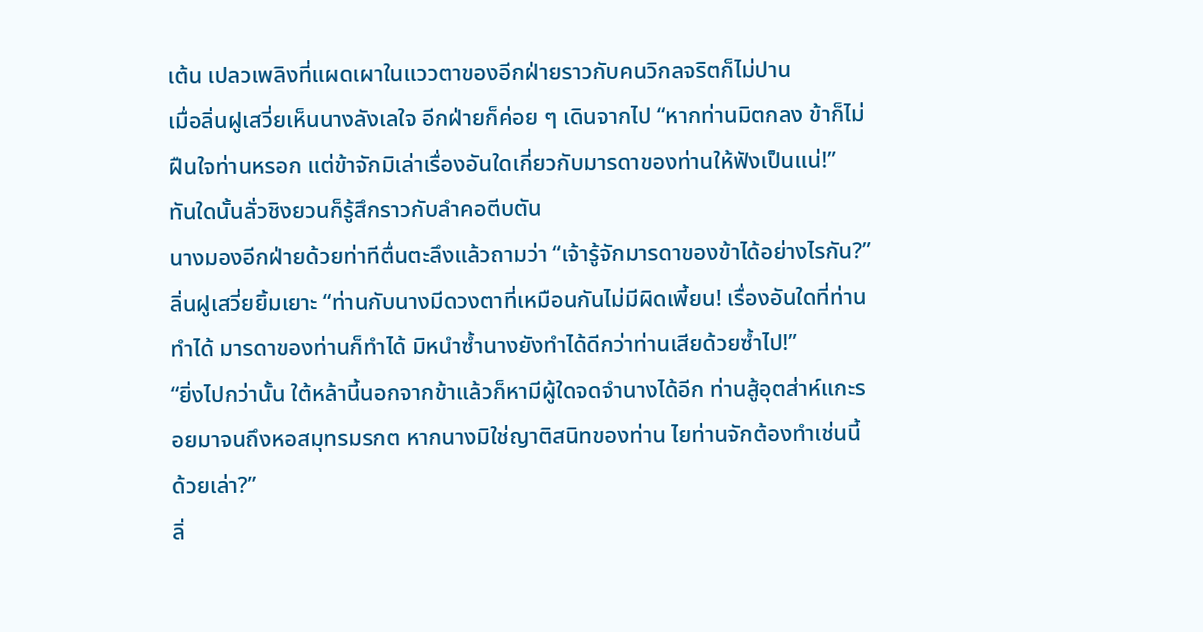เต้น เปลวเพลิงที่แผดเผาในแววตาของอีกฝ่ายราวกับคนวิกลจริตก็ไม่ปาน
เมื่อลิ่นฝูเสวี่ยเห็นนางลังเลใจ อีกฝ่ายก็ค่อย ๆ เดินจากไป “หากท่านมิตกลง ข้าก็ไม่ฝืนใจท่านหรอก แต่ข้าจักมิเล่าเรื่องอันใดเกี่ยวกับมารดาของท่านให้ฟังเป็นแน่!”
ทันใดนั้นลั่วชิงยวนก็รู้สึกราวกับลำคอตีบตัน
นางมองอีกฝ่ายด้วยท่าทีตื่นตะลึงแล้วถามว่า “เจ้ารู้จักมารดาของข้าได้อย่างไรกัน?”
ลิ่นฝูเสวี่ยยิ้มเยาะ “ท่านกับนางมีดวงตาที่เหมือนกันไม่มีผิดเพี้ยน! เรื่องอันใดที่ท่านทำได้ มารดาของท่านก็ทำได้ มิหนำซ้ำนางยังทำได้ดีกว่าท่านเสียด้วยซ้ำไป!”
“ยิ่งไปกว่านั้น ใต้หล้านี้นอกจากข้าแล้วก็หามีผู้ใดจดจำนางได้อีก ท่านสู้อุตส่าห์แกะรอยมาจนถึงหอสมุทรมรกต หากนางมิใช่ญาติสนิทของท่าน ไยท่านจักต้องทำเช่นนี้ด้วยเล่า?”
ลิ่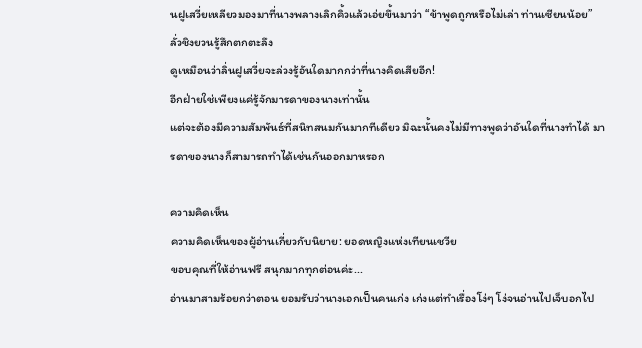นฝูเสวี่ยเหลียวมองมาที่นางพลางเลิกคิ้วแล้วเอ่ยขึ้นมาว่า “ข้าพูดถูกหรือไม่เล่า ท่านเซียนน้อย”
ลั่วชิงยวนรู้สึกตกตะลึง
ดูเหมือนว่าลิ่นฝูเสวี่ยจะล่วงรู้อันใดมากกว่าที่นางคิดเสียอีก!
อีกฝ่ายใช่เพียงแค่รู้จักมารดาของนางเท่านั้น
แต่จะต้องมีความสัมพันธ์ที่สนิทสนมกันมากทีเดียว มิฉะนั้นคงไม่มีทางพูดว่าอันใดที่นางทำได้ มารดาของนางก็สามารถทำได้เช่นกันออกมาหรอก

ความคิดเห็น
ความคิดเห็นของผู้อ่านเกี่ยวกับนิยาย: ยอดหญิงแห่งเทียนเชวีย
ขอบคุณที่ให้อ่านฟรี สนุกมากทุกต่อนค่ะ...
อ่านมาสามร้อยกว่าตอน ยอมรับว่านางเอกเป็นคนเก่ง เก่งแต่ทำเรื่องโง่ๆ โง่จนอ่านไปเจ็บอกไป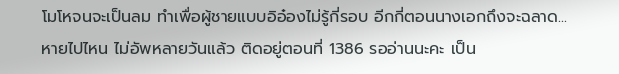โมโหจนจะเป็นลม ทำเพื่อผู้ชายแบบอิอ๋องไม่รู้กี่รอบ อีกกี่ตอนนางเอกถึงจะฉลาด...
หายไปไหน ไม่อัพหลายวันแล้ว ติดอยู่ตอนที่ 1386 รออ่านนะคะ เป็น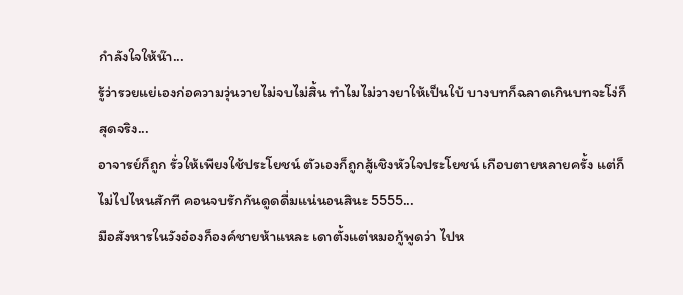กำลังใจให้น๊า...
รู้ว่ารวยแย่เองก่อความวุ่นวายไม่จบไม่สิ้น ทำไมไม่วางยาให้เป็นใบ้ บางบทก็ฉลาดเกินบทจะโง่ก็สุดจริง...
อาจารย์ก็ถูก รั่วให้เพียงใช้ประโยชน์ ตัวเองก็ถูกสู้เชิงหัวใจประโยชน์ เกือบตายหลายครั้ง แต่ก็ไม่ไปไหนสักที คอนจบรักกันดูดดื่มแน่นอนสินะ 5555...
มือสังหารในวังอ๋องก็องค์ชายห้าแหละ เดาตั้งแต่หมอกู้พูดว่า ไปห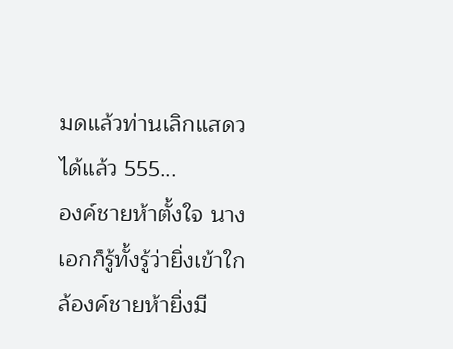มดแล้วท่านเลิกแสดวได้แล้ว 555...
องค์ชายห้าตั้งใจ นางเอกก็รู้ทั้งรู้ว่ายิ่งเข้าใกล้องค์ชายห้ายิ่งมี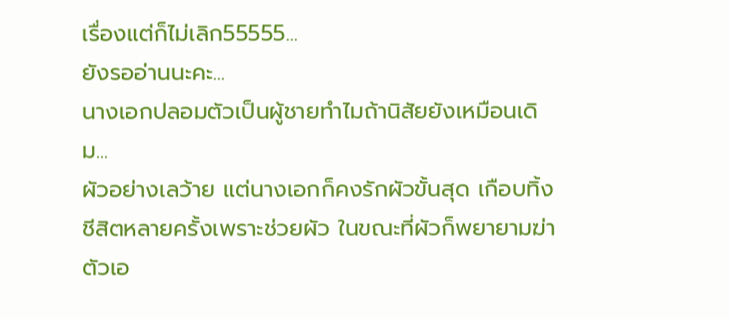เรื่องแต่ก็ไม่เลิก55555...
ยังรออ่านนะคะ...
นางเอกปลอมตัวเป็นผู้ชายทำไมถ้านิสัยยังเหมือนเดิม...
ผัวอย่างเลว้าย แต่นางเอกก็คงรักผัวขั้นสุด เกือบทิ้งชีสิตหลายครั้งเพราะช่วยผัว ในขณะที่ผัวก็พยายามฆ่าตัวเอ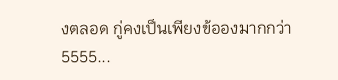งตลอด กู่คงเป็นเพียงข้อองมากกว่า 5555...